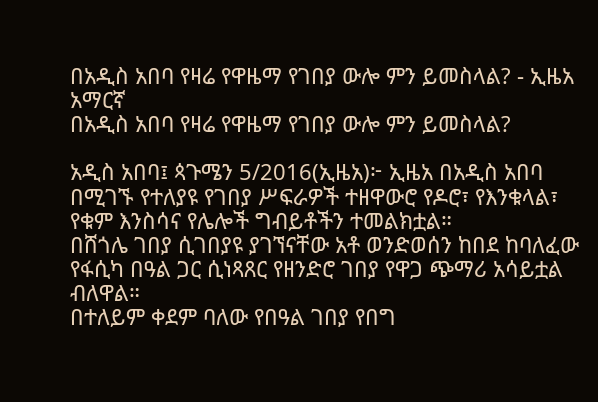በአዲስ አበባ የዛሬ የዋዜማ የገበያ ውሎ ምን ይመስላል? - ኢዜአ አማርኛ
በአዲስ አበባ የዛሬ የዋዜማ የገበያ ውሎ ምን ይመስላል?

አዲስ አበባ፤ ጳጉሜን 5/2016(ኢዜአ)፦ ኢዜአ በአዲስ አበባ በሚገኙ የተለያዩ የገበያ ሥፍራዎች ተዘዋውሮ የዶሮ፣ የእንቁላል፣ የቁም እንስሳና የሌሎች ግብይቶችን ተመልክቷል።
በሸጎሌ ገበያ ሲገበያዩ ያገኘናቸው አቶ ወንድወሰን ከበደ ከባለፈው የፋሲካ በዓል ጋር ሲነጻጸር የዘንድሮ ገበያ የዋጋ ጭማሪ አሳይቷል ብለዋል።
በተለይም ቀደም ባለው የበዓል ገበያ የበግ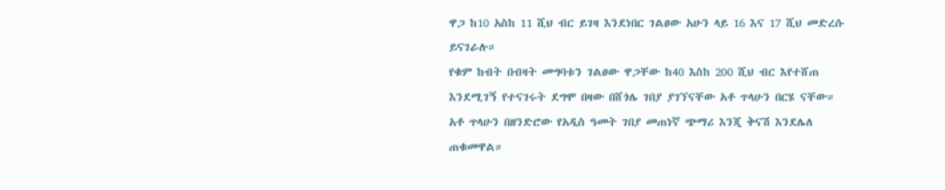ዋጋ ከ10 አስከ 11 ሺህ ብር ይገዛ እንደነበር ገልፀው አሁን ላይ 16 እና 17 ሺህ መድረሱ ይናገራሉ።
የቁም ከብት በብዛት መግባቱን ገልፀው ዋጋቸው ከ40 እስከ 200 ሺህ ብር እየተሸጠ እንደሚገኝ የተናገሩት ደግሞ በዛው በሸጎሌ ገበያ ያገኘናቸው አቶ ጥላሁን በርሄ ናቸው።
አቶ ጥላሁን በዘንድሮው የአዲስ ዓመት ገበያ መጠነኛ ጭማሪ እንጂ ቅናሽ እንደሌለ ጠቁመዋል።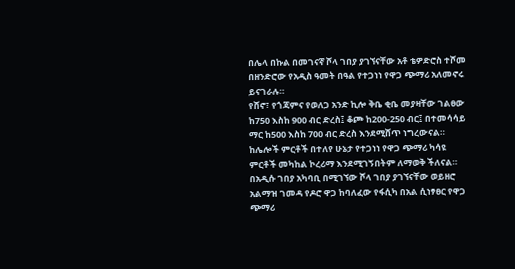በሌላ በኩል በመገናኛ ሾላ ገበያ ያገኘናቸው አቶ ቴዎድሮስ ተሾመ በዘንድሮው የአዲስ ዓመት በዓል የተጋነነ የዋጋ ጭማሪ አለመኖሩ ይናገራሉ።
የሸኖ፣ የጎጃምና የወለጋ አንድ ኪሎ ቅቤ ቂቤ መያዛቸው ገልፀው ከ750 እስከ 900 ብር ድረስ፤ ቆጮ ከ200-250 ብር፤ በተመሳሳይ ማር ከ500 እስከ 700 ብር ድረስ እንደሚሸጥ ነግረውናል።
ከሌሎች ምርቶች በተለየ ሁኔታ የተጋነነ የዋጋ ጭማሪ ካሳዩ ምርቶች መካከል ኮረሪማ እንደሚገኝበትም ለማወቅ ችለናል።
በአዲሱ ገበያ አካባቢ በሚገኘው ሾላ ገበያ ያገኘናቸው ወይዘሮ አልማዝ ገመዳ የዶሮ ዋጋ ከባለፈው የፋሲካ በአል ሲነፃፀር የዋጋ ጭማሪ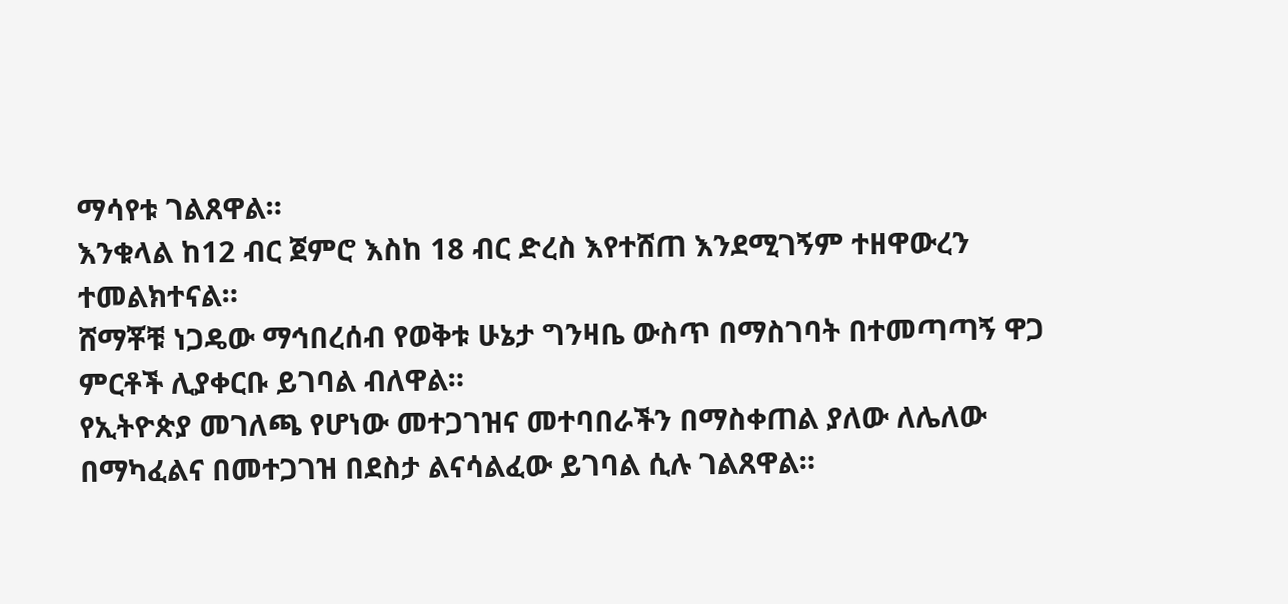ማሳየቱ ገልጸዋል።
እንቁላል ከ12 ብር ጀምሮ እስከ 18 ብር ድረስ እየተሸጠ እንደሚገኝም ተዘዋውረን ተመልክተናል።
ሸማቾቹ ነጋዴው ማኅበረሰብ የወቅቱ ሁኔታ ግንዛቤ ውስጥ በማስገባት በተመጣጣኝ ዋጋ ምርቶች ሊያቀርቡ ይገባል ብለዋል።
የኢትዮጵያ መገለጫ የሆነው መተጋገዝና መተባበራችን በማስቀጠል ያለው ለሌለው በማካፈልና በመተጋገዝ በደስታ ልናሳልፈው ይገባል ሲሉ ገልጸዋል።